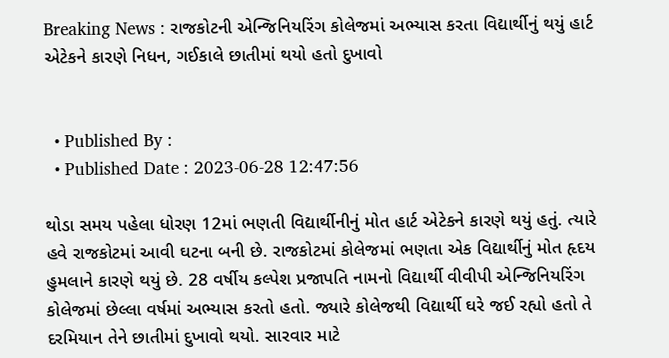Breaking News : રાજકોટની એન્જિનિયરિંગ કોલેજમાં અભ્યાસ કરતા વિદ્યાર્થીનું થયું હાર્ટ એટેકને કારણે નિધન, ગઈકાલે છાતીમાં થયો હતો દુખાવો


  • Published By :
  • Published Date : 2023-06-28 12:47:56

થોડા સમય પહેલા ધોરણ 12માં ભણતી વિદ્યાર્થીનીનું મોત હાર્ટ એટેકને કારણે થયું હતું. ત્યારે હવે રાજકોટમાં આવી ઘટના બની છે. રાજકોટમાં કોલેજમાં ભણતા એક વિદ્યાર્થીનું મોત હૃદય હુમલાને કારણે થયું છે. 28 વર્ષીય કલ્પેશ પ્રજાપતિ નામનો વિદ્યાર્થી વીવીપી એન્જિનિયરિંગ કોલેજમાં છેલ્લા વર્ષમાં અભ્યાસ કરતો હતો. જ્યારે કોલેજથી વિદ્યાર્થી ઘરે જઈ રહ્યો હતો તે દરમિયાન તેને છાતીમાં દુખાવો થયો. સારવાર માટે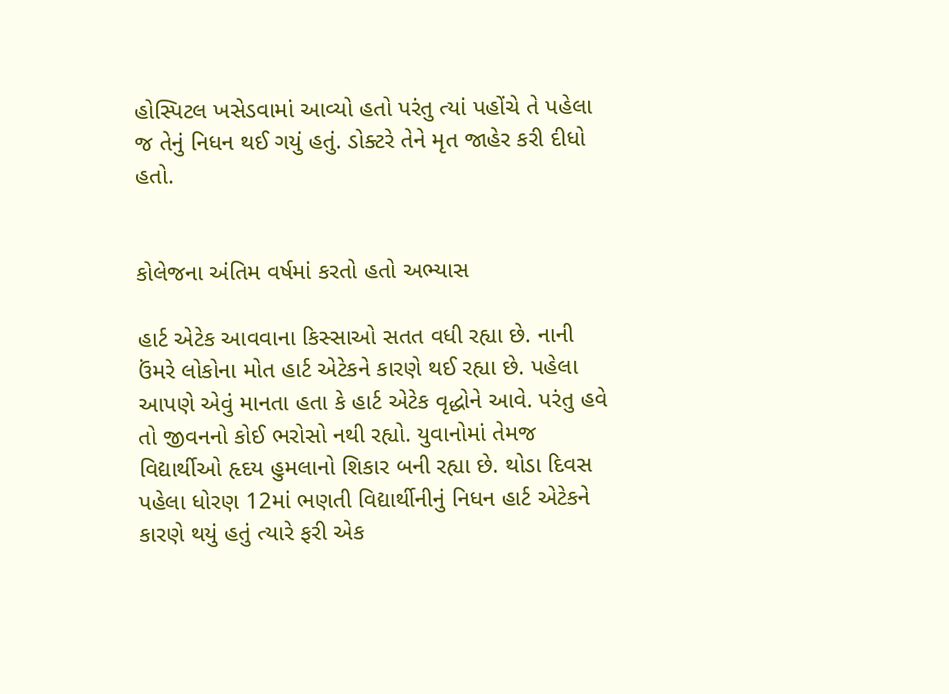હોસ્પિટલ ખસેડવામાં આવ્યો હતો પરંતુ ત્યાં પહોંચે તે પહેલા જ તેનું નિધન થઈ ગયું હતું. ડોક્ટરે તેને મૃત જાહેર કરી દીધો હતો.


કોલેજના અંતિમ વર્ષમાં કરતો હતો અભ્યાસ

હાર્ટ એટેક આવવાના કિસ્સાઓ સતત વધી રહ્યા છે. નાની ઉંમરે લોકોના મોત હાર્ટ એટેકને કારણે થઈ રહ્યા છે. પહેલા આપણે એવું માનતા હતા કે હાર્ટ એટેક વૃદ્ધોને આવે. પરંતુ હવે તો જીવનનો કોઈ ભરોસો નથી રહ્યો. યુવાનોમાં તેમજ વિદ્યાર્થીઓ હૃદય હુમલાનો શિકાર બની રહ્યા છે. થોડા દિવસ પહેલા ધોરણ 12માં ભણતી વિદ્યાર્થીનીનું નિધન હાર્ટ એટેકને કારણે થયું હતું ત્યારે ફરી એક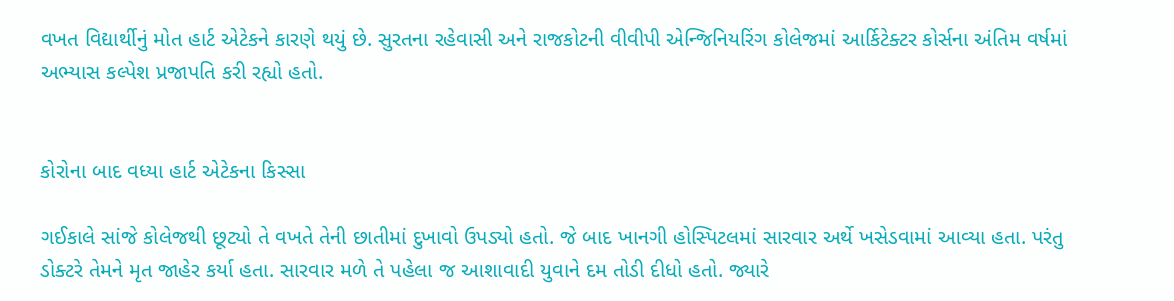વખત વિદ્યાર્થીનું મોત હાર્ટ એટેકને કારણે થયું છે. સુરતના રહેવાસી અને રાજકોટની વીવીપી એન્જિનિયરિંગ કોલેજમાં આર્કિટેક્ટર કોર્સના અંતિમ વર્ષમાં અભ્યાસ કલ્પેશ પ્રજાપતિ કરી રહ્યો હતો.


કોરોના બાદ વધ્યા હાર્ટ એટેકના કિસ્સા

ગઈકાલે સાંજે કોલેજથી છૂટ્યો તે વખતે તેની છાતીમાં દુખાવો ઉપડ્યો હતો. જે બાદ ખાનગી હોસ્પિટલમાં સારવાર અર્થે ખસેડવામાં આવ્યા હતા. પરંતુ ડોક્ટરે તેમને મૃત જાહેર કર્યા હતા. સારવાર મળે તે પહેલા જ આશાવાદી યુવાને દમ તોડી દીધો હતો. જ્યારે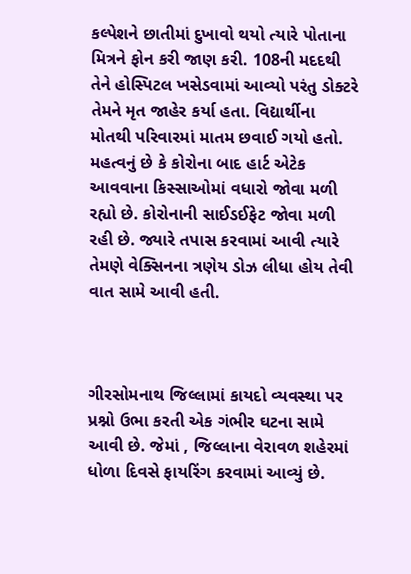કલ્પેશને છાતીમાં દુખાવો થયો ત્યારે પોતાના મિત્રને ફોન કરી જાણ કરી. 108ની મદદથી તેને હોસ્પિટલ ખસેડવામાં આવ્યો પરંતુ ડોક્ટરે તેમને મૃત જાહેર કર્યા હતા. વિદ્યાર્થીના મોતથી પરિવારમાં માતમ છવાઈ ગયો હતો. મહત્વનું છે કે કોરોના બાદ હાર્ટ એટેક આવવાના કિસ્સાઓમાં વધારો જોવા મળી રહ્યો છે. કોરોનાની સાઈડઈફેટ જોવા મળી રહી છે. જ્યારે તપાસ કરવામાં આવી ત્યારે તેમણે વેક્સિનના ત્રણેય ડોઝ લીધા હોય તેવી વાત સામે આવી હતી.



ગીરસોમનાથ જિલ્લામાં કાયદો વ્યવસ્થા પર પ્રશ્નો ઉભા કરતી એક ગંભીર ઘટના સામે આવી છે. જેમાં , જિલ્લાના વેરાવળ શહેરમાં ધોળા દિવસે ફાયરિંગ કરવામાં આવ્યું છે.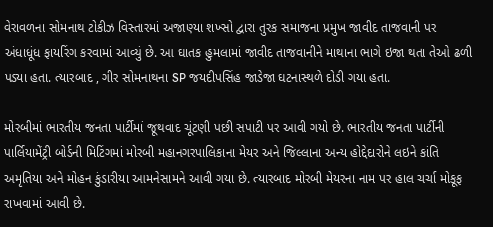વેરાવળના સોમનાથ ટોકીઝ વિસ્તારમાં અજાણ્યા શખ્સો દ્વારા તુરક સમાજના પ્રમુખ જાવીદ તાજવાની પર અંધાધૂંધ ફાયરિંગ કરવામાં આવ્યું છે. આ ઘાતક હુમલામાં જાવીદ તાજવાનીને માથાના ભાગે ઇજા થતા તેઓ ઢળી પડ્યા હતા. ત્યારબાદ , ગીર સોમનાથના SP જયદીપસિંહ જાડેજા ઘટનાસ્થળે દોડી ગયા હતા.

મોરબીમાં ભારતીય જનતા પાર્ટીમાં જૂથવાદ ચૂંટણી પછી સપાટી પર આવી ગયો છે. ભારતીય જનતા પાર્ટીની પાર્લિયામેંટ્રી બોર્ડની મિટિંગમાં મોરબી મહાનગરપાલિકાના મેયર અને જિલ્લાના અન્ય હોદ્દેદારોને લઇને કાંતિ અમૃતિયા અને મોહન કુંડારીયા આમનેસામને આવી ગયા છે. ત્યારબાદ મોરબી મેયરના નામ પર હાલ ચર્ચા મોકૂફ રાખવામાં આવી છે.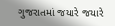ગુજરાતમાં જયારે જયારે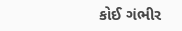કોઈ ગંભીર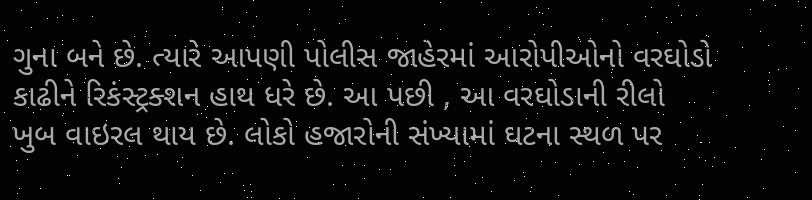ગુના બને છે. ત્યારે આપણી પોલીસ જાહેરમાં આરોપીઓનો વરઘોડો કાઢીને રિકંસ્ટ્રક્શન હાથ ધરે છે. આ પછી , આ વરઘોડાની રીલો ખુબ વાઇરલ થાય છે. લોકો હજારોની સંખ્યામાં ઘટના સ્થળ પર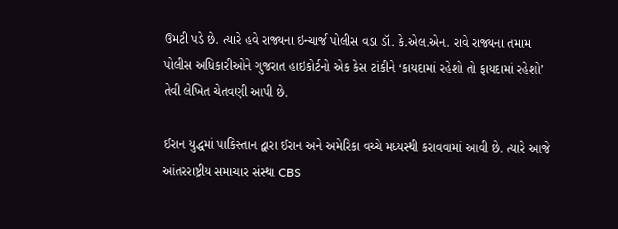ઉમટી પડે છે. ત્યારે હવે રાજ્યના ઇન્ચાર્જ પોલીસ વડા ડૉ. કે.એલ.એન. રાવે રાજ્યના તમામ પોલીસ અધિકારીઓને ગુજરાત હાઇકોર્ટનો એક કેસ ટાંકીને ‘કાયદામાં રહેશો તો ફાયદામાં રહેશો’ તેવી લેખિત ચેતવણી આપી છે.

ઈરાન યુદ્ધમાં પાકિસ્તાન દ્વારા ઈરાન અને અમેરિકા વચ્ચે મધ્યસ્થી કરાવવામાં આવી છે. ત્યારે આજે આંતરરાષ્ટ્રીય સમાચાર સંસ્થા CBS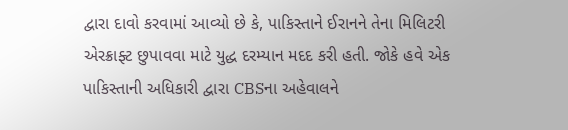દ્વારા દાવો કરવામાં આવ્યો છે કે, પાકિસ્તાને ઈરાનને તેના મિલિટરી એરક્રાફ્ટ છુપાવવા માટે યુદ્ધ દરમ્યાન મદદ કરી હતી. જોકે હવે એક પાકિસ્તાની અધિકારી દ્વારા CBSના અહેવાલને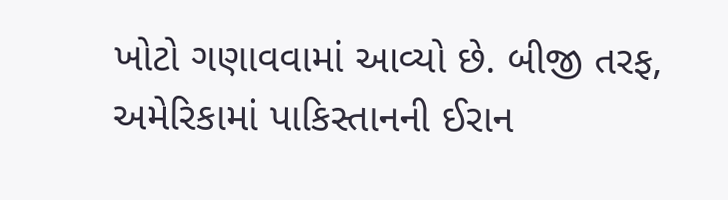ખોટો ગણાવવામાં આવ્યો છે. બીજી તરફ, અમેરિકામાં પાકિસ્તાનની ઈરાન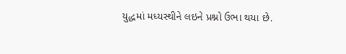યુદ્ધમાં મધ્યસ્થીને લઇને પ્રશ્નો ઉભા થયા છે.